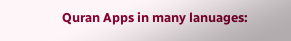Quran Apps in many lanuages: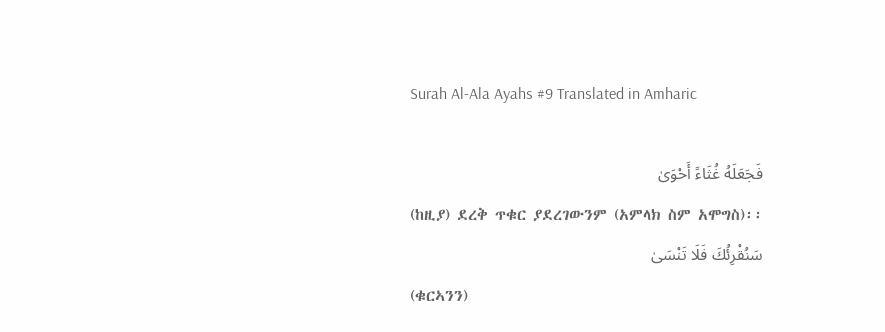Surah Al-Ala Ayahs #9 Translated in Amharic

فَجَعَلَهُ غُثَاءً أَحْوَىٰ
(ከዚያ) ደረቅ ጥቁር ያደረገውንም (አምላክ ስም አሞግስ)፡፡
سَنُقْرِئُكَ فَلَا تَنْسَىٰ
(ቁርኣንን)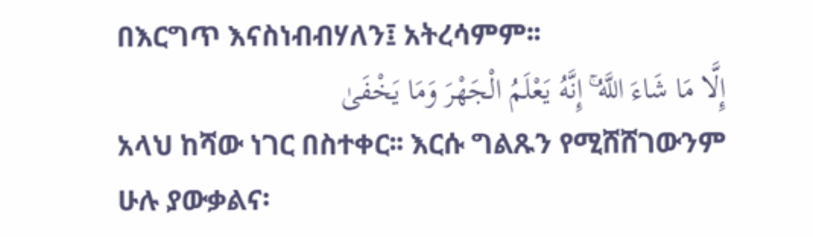በእርግጥ እናስነብብሃለን፤ አትረሳምም፡፡
إِلَّا مَا شَاءَ اللَّهُ ۚ إِنَّهُ يَعْلَمُ الْجَهْرَ وَمَا يَخْفَىٰ
አላህ ከሻው ነገር በስተቀር፡፡ እርሱ ግልጹን የሚሸሸገውንም ሁሉ ያውቃልና፡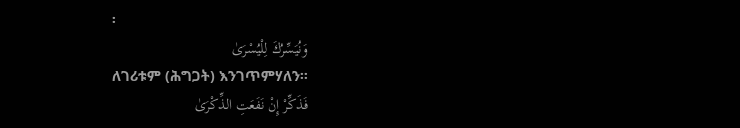፡
وَنُيَسِّرُكَ لِلْيُسْرَىٰ
ለገሪቱም (ሕግጋት) እንገጥምሃለን፡፡
فَذَكِّرْ إِنْ نَفَعَتِ الذِّكْرَىٰ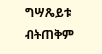ግሣጼይቱ ብትጠቅም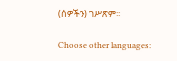(ሰዎችን) ገሥጽም፡፡

Choose other languages: